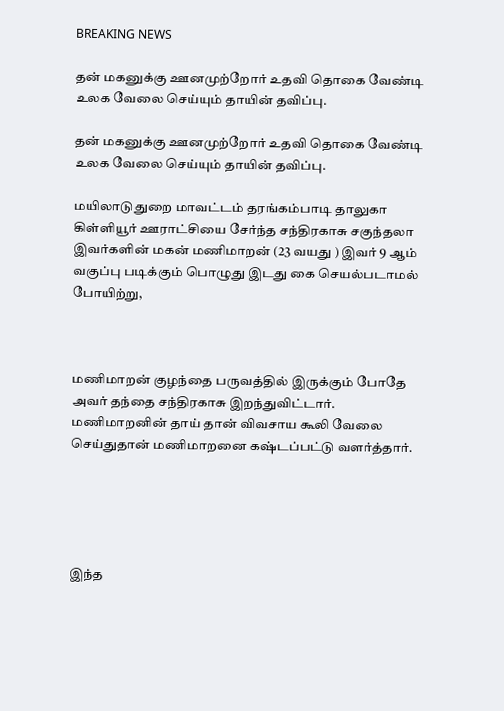BREAKING NEWS

தன் மகனுக்கு ஊனமுற்றோர் உதவி தொகை வேண்டி உலக வேலை செய்யும் தாயின் தவிப்பு.

தன் மகனுக்கு ஊனமுற்றோர் உதவி தொகை வேண்டி உலக வேலை செய்யும் தாயின் தவிப்பு.

மயிலாடுதுறை மாவட்டம் தரங்கம்பாடி தாலுகா கிள்ளியூர் ஊராட்சியை சேர்ந்த சந்திரகாசு சகுந்தலா இவர்களின் மகன் மணிமாறன் (23 வயது ) இவர் 9 ஆம் வகுப்பு படிக்கும் பொழுது இடது கை செயல்படாமல் போயிற்று,



மணிமாறன் குழந்தை பருவத்தில் இருக்கும் போதே அவர் தந்தை சந்திரகாசு இறந்துவிட்டார். மணிமாறனின் தாய் தான் விவசாய கூலி வேலை செய்துதான் மணிமாறனை கஷ்டப்பட்டு வளர்த்தார்.





இந்த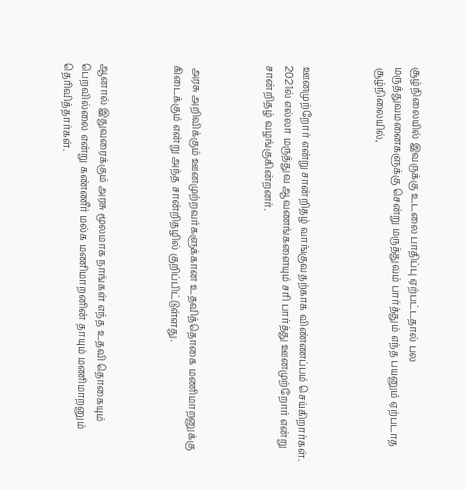சூழ்நிலையில் இவருக்கு உடலை பாதிப்பு ஏற்பட்டதால் பல மருத்துவமனைகளுக்கு சென்று மருத்துவம் பார்த்தும் எந்த பயனும் ஏற்படாத சூழ்நிலையில்,



ஊனமுற்றோர் என்று சான்றிதழ் வாங்குவதற்காக விண்ணப்பம் செய்கிறார்கள். 2021ல் எல்லா மருத்துவ ஆவணங்களையும் சரி பார்த்து ஊனமுற்றோர் என்று சான்றிதழ் வழங்குகின்றனர்.



 அரசு அறிவிக்கும் ஊனமுற்றவர்களுக்கான உதவித்தொகை மணிமாறனுக்கு கிடைக்கும் என்று அந்த சான்றிதழில் குறிப்பிட்டுள்ளது.



ஆனால் இதுவரைக்கும் அரசு மூலமாக நாங்கள் எந்த உதவி தொகையும் பெறவில்லை என்று கண்ணீர் மல்க மணிமாறனின் தாயும் மணிமாறனும் தெரிவித்தார்கள்.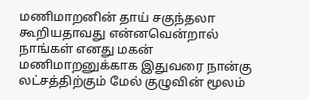மணிமாறனின் தாய் சகுந்தலா கூறியதாவது என்னவென்றால் நாங்கள் எனது மகன் மணிமாறனுக்காக இதுவரை நான்கு லட்சத்திற்கும் மேல் குழுவின் மூலம்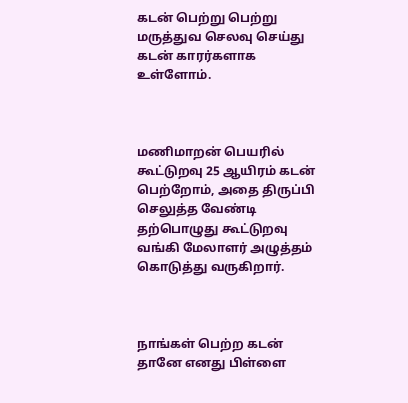கடன் பெற்று பெற்று மருத்துவ செலவு செய்து கடன் காரர்களாக உள்ளோம்.



மணிமாறன் பெயரில் கூட்டுறவு 25 ஆயிரம் கடன் பெற்றோம், அதை திருப்பி செலுத்த வேண்டி தற்பொழுது கூட்டுறவு வங்கி மேலாளர் அழுத்தம் கொடுத்து வருகிறார்.



நாங்கள் பெற்ற கடன் தானே எனது பிள்ளை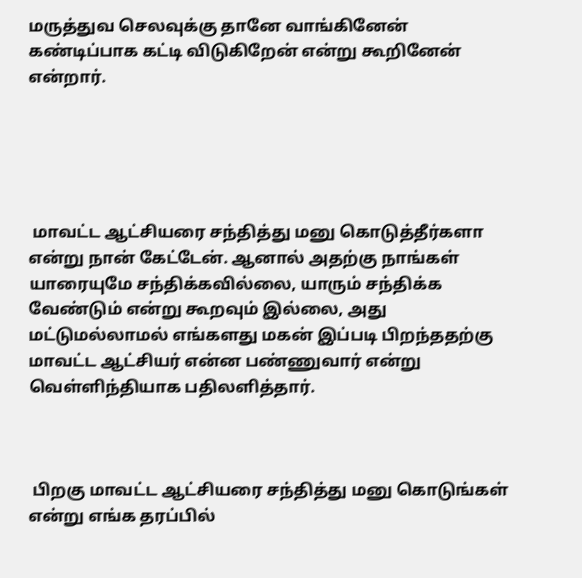மருத்துவ செலவுக்கு தானே வாங்கினேன் கண்டிப்பாக கட்டி விடுகிறேன் என்று கூறினேன் என்றார்.





 மாவட்ட ஆட்சியரை சந்தித்து மனு கொடுத்தீர்களா என்று நான் கேட்டேன். ஆனால் அதற்கு நாங்கள் யாரையுமே சந்திக்கவில்லை, யாரும் சந்திக்க வேண்டும் என்று கூறவும் இல்லை, அது மட்டுமல்லாமல் எங்களது மகன் இப்படி பிறந்ததற்கு மாவட்ட ஆட்சியர் என்ன பண்ணுவார் என்று வெள்ளிந்தியாக பதிலளித்தார்.



 பிறகு மாவட்ட ஆட்சியரை சந்தித்து மனு கொடுங்கள் என்று எங்க தரப்பில்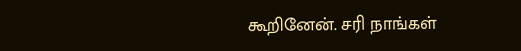கூறினேன். சரி நாங்கள்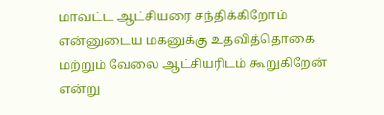மாவட்ட ஆட்சியரை சந்திக்கிறோம் என்னுடைய மகனுக்கு உதவித்தொகை மற்றும் வேலை ஆட்சியரிடம் கூறுகிறேன் என்று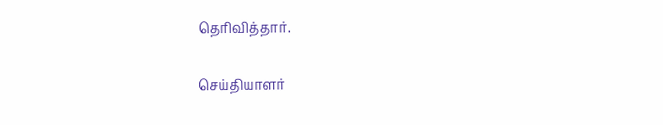தெரிவித்தார்.

செய்தியாளர்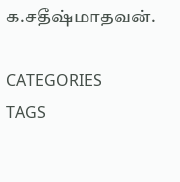க.சதீஷ்மாதவன்.

CATEGORIES
TAGS